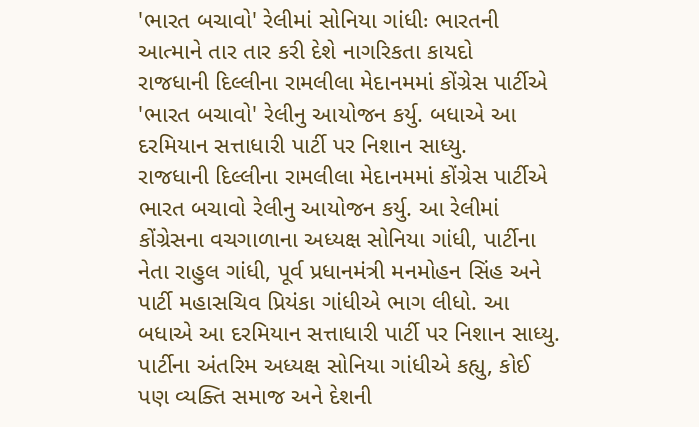'ભારત બચાવો' રેલીમાં સોનિયા ગાંધીઃ ભારતની આત્માને તાર તાર કરી દેશે નાગરિકતા કાયદો
રાજધાની દિલ્લીના રામલીલા મેદાનમમાં કોંગ્રેસ પાર્ટીએ 'ભારત બચાવો' રેલીનુ આયોજન કર્યુ. બધાએ આ દરમિયાન સત્તાધારી પાર્ટી પર નિશાન સાધ્યુ.
રાજધાની દિલ્લીના રામલીલા મેદાનમમાં કોંગ્રેસ પાર્ટીએ ભારત બચાવો રેલીનુ આયોજન કર્યુ. આ રેલીમાં કોંગ્રેસના વચગાળાના અધ્યક્ષ સોનિયા ગાંધી, પાર્ટીના નેતા રાહુલ ગાંધી, પૂર્વ પ્રધાનમંત્રી મનમોહન સિંહ અને પાર્ટી મહાસચિવ પ્રિયંકા ગાંધીએ ભાગ લીધો. આ બધાએ આ દરમિયાન સત્તાધારી પાર્ટી પર નિશાન સાધ્યુ. પાર્ટીના અંતરિમ અધ્યક્ષ સોનિયા ગાંધીએ કહ્યુ, કોઈ પણ વ્યક્તિ સમાજ અને દેશની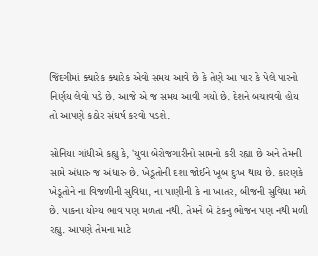જિંદગીમાં ક્યારેક ક્યારેક એવો સમય આવે છે કે તેણે આ પાર કે પેલે પારનો નિર્ણય લેવો પડે છે. આજે એ જ સમય આવી ગયો છે. દેશને બચાવવો હોય તો આપણે કઠોર સંઘર્ષ કરવો પડશે.

સોનિયા ગાંધીએ કહ્યુ કે, 'યુવા બેરોજગારીનો સામનો કરી રહ્યા છે અને તેમની સામે અંધારુ જ અંધારુ છે. ખેડૂતોની દશા જોઈને ખૂબ દુઃખ થાય છે. કારણકે ખેડૂતોને ના વિજળીની સુવિધા, ના પાણીની કે ના ખાતર, બીજની સુવિધા મળે છે. પાકના યોગ્ય ભાવ પણ મળતા નથી. તેમને બે ટંકનુ ભોજન પણ નથી મળી રહ્યુ. આપણે તેમના માટે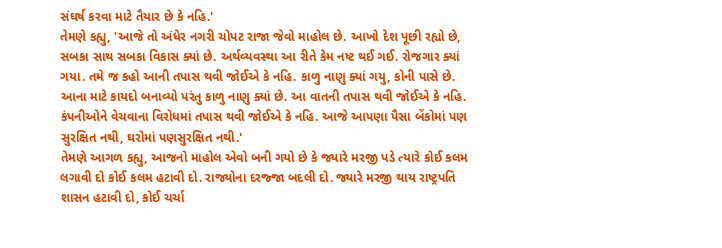સંઘર્ષ કરવા માટે તૈયાર છે કે નહિ.'
તેમણે કહ્યુ, 'આજે તો અંધેર નગરી ચોપટ રાજા જેવો માહોલ છે. આખો દેશ પૂછી રહ્યો છે, સબકા સાથ સબકા વિકાસ ક્યાં છે. અર્થવ્યવસ્થા આ રીતે કેમ નષ્ટ થઈ ગઈ. રોજગાર ક્યાં ગયા. તમે જ કહો આની તપાસ થવી જોઈએ કે નહિ. કાળુ નાણુ ક્યાં ગયુ, કોની પાસે છે. આના માટે કાયદો બનાવ્યો પરંતુ કાળુ નાણુ ક્યાં છે. આ વાતની તપાસ થવી જોઈએ કે નહિ. કંપનીઓને વેચવાના વિરોધમાં તપાસ થવી જોઈએ કે નહિ. આજે આપણા પૈસા બેંકોમાં પણ સુરક્ષિત નથી, ઘરોમાં પણસુરક્ષિત નથી.'
તેમણે આગળ કહ્યુ, આજનો માહોલ એવો બની ગયો છે કે જ્યારે મરજી પડે ત્યારે કોઈ કલમ લગાવી દો કોઈ કલમ હટાવી દો. રાજ્યોના દરજ્જા બદલી દો. જ્યારે મરજી થાય રાષ્ટ્રપતિ શાસન હટાવી દો, કોઈ ચર્ચા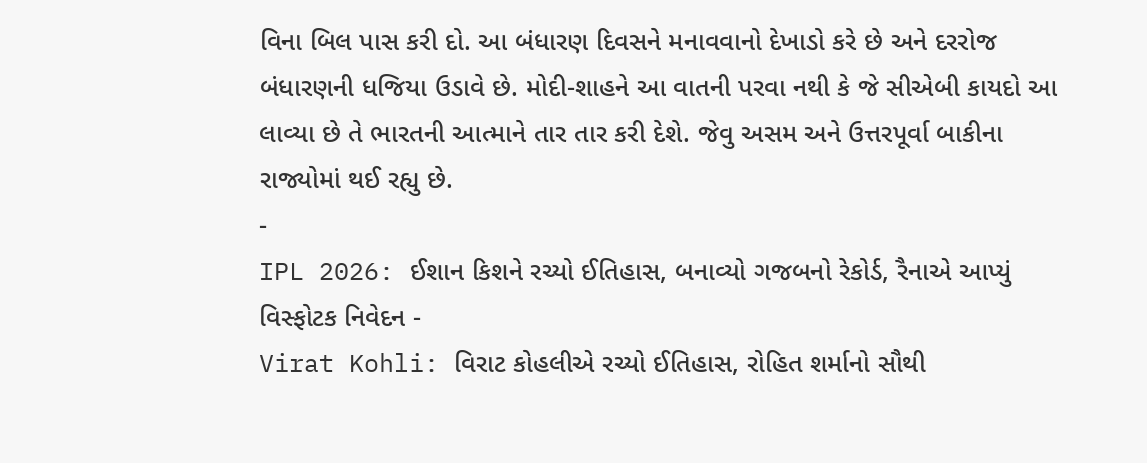વિના બિલ પાસ કરી દો. આ બંધારણ દિવસને મનાવવાનો દેખાડો કરે છે અને દરરોજ બંધારણની ધજિયા ઉડાવે છે. મોદી-શાહને આ વાતની પરવા નથી કે જે સીએબી કાયદો આ લાવ્યા છે તે ભારતની આત્માને તાર તાર કરી દેશે. જેવુ અસમ અને ઉત્તરપૂર્વા બાકીના રાજ્યોમાં થઈ રહ્યુ છે.
-
IPL 2026: ઈશાન કિશને રચ્યો ઈતિહાસ, બનાવ્યો ગજબનો રેકોર્ડ, રૈનાએ આપ્યું વિસ્ફોટક નિવેદન -
Virat Kohli: વિરાટ કોહલીએ રચ્યો ઈતિહાસ, રોહિત શર્માનો સૌથી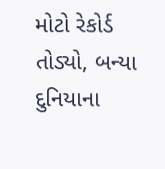મોટો રેકોર્ડ તોડ્યો, બન્યા દુનિયાના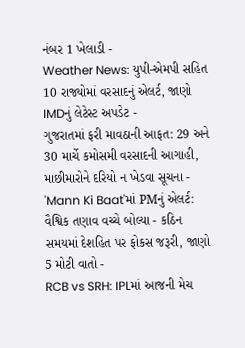નંબર 1 ખેલાડી -
Weather News: યુપી-એમપી સહિત 10 રાજ્યોમાં વરસાદનું એલર્ટ, જાણો IMDનું લેટેસ્ટ અપડેટ -
ગુજરાતમાં ફરી માવઠાની આફત: 29 અને 30 માર્ચે કમોસમી વરસાદની આગાહી, માછીમારોને દરિયો ન ખેડવા સૂચના -
'Mann Ki Baat'માં PMનું એલર્ટ: વૈશ્વિક તણાવ વચ્ચે બોલ્યા - કઠિન સમયમાં દેશહિત પર ફોકસ જરૂરી, જાણો 5 મોટી વાતો -
RCB vs SRH: IPLમાં આજની મેચ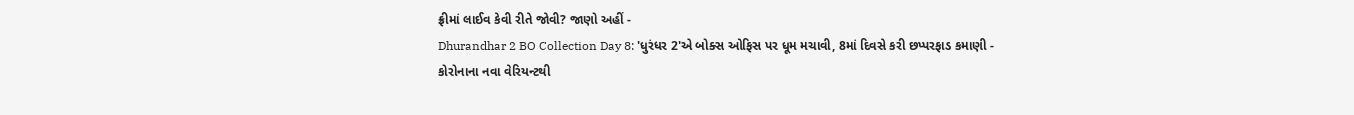ફ્રીમાં લાઈવ કેવી રીતે જોવી? જાણો અહીં -
Dhurandhar 2 BO Collection Day 8: 'ધુરંધર 2'એ બોક્સ ઓફિસ પર ધૂમ મચાવી, 8માં દિવસે કરી છપ્પરફાડ કમાણી -
કોરોનાના નવા વેરિયન્ટથી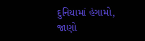દુનિયામાં હંગામો, જાણો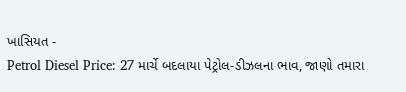ખાસિયત -
Petrol Diesel Price: 27 માર્ચે બદલાયા પેટ્રોલ-ડીઝલના ભાવ, જાણો તમારા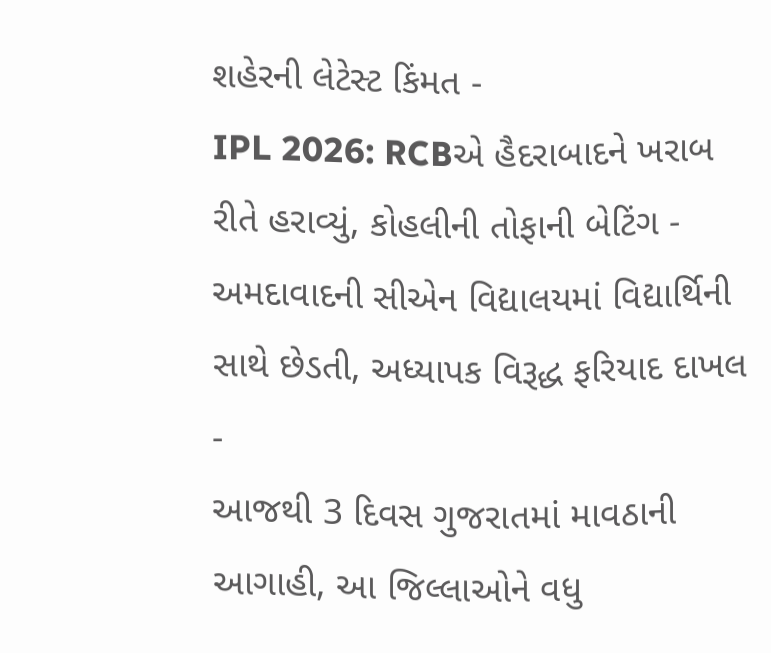શહેરની લેટેસ્ટ કિંમત -
IPL 2026: RCBએ હૈદરાબાદને ખરાબ રીતે હરાવ્યું, કોહલીની તોફાની બેટિંગ -
અમદાવાદની સીએન વિદ્યાલયમાં વિદ્યાર્થિની સાથે છેડતી, અધ્યાપક વિરૂદ્ધ ફરિયાદ દાખલ -
આજથી 3 દિવસ ગુજરાતમાં માવઠાની આગાહી, આ જિલ્લાઓને વધુ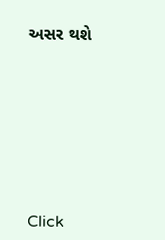અસર થશે








Click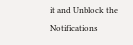it and Unblock the Notifications